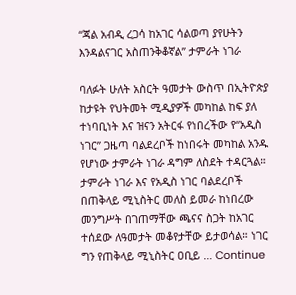“ጃል አብዲ ረጋሳ ከአገር ሳልወጣ ያየሁትን እንዳልናገር አስጠንቅቆኛል” ታምራት ነገራ

ባለፉት ሁለት አስርት ዓመታት ውስጥ በኢትዮጵያ ከታዩት የህትመት ሚዲያዎች መካከል ከፍ ያለ ተነባቢነት እና ዝናን አትርፋ የነበረችው የ“አዲስ ነገር” ጋዜጣ ባልደረቦች ከነበሩት መካከል አንዱ የሆነው ታምራት ነገራ ዳግም ለስደት ተዳርጓል። ታምራት ነገራ እና የአዲስ ነገር ባልደረቦች በጠቅላይ ሚኒስትር መለስ ይመራ ከነበረው መንግሥት በገጠማቸው ጫናና ስጋት ከአገር ተሰደው ለዓመታት መቆየታቸው ይታወሳል። ነገር ግን የጠቅላይ ሚኒስትር ዐቢይ … Continue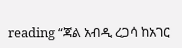reading “ጃል አብዲ ረጋሳ ከአገር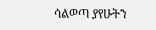ሳልወጣ ያየሁትን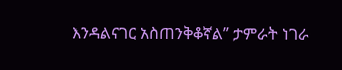እንዳልናገር አስጠንቅቆኛል” ታምራት ነገራ